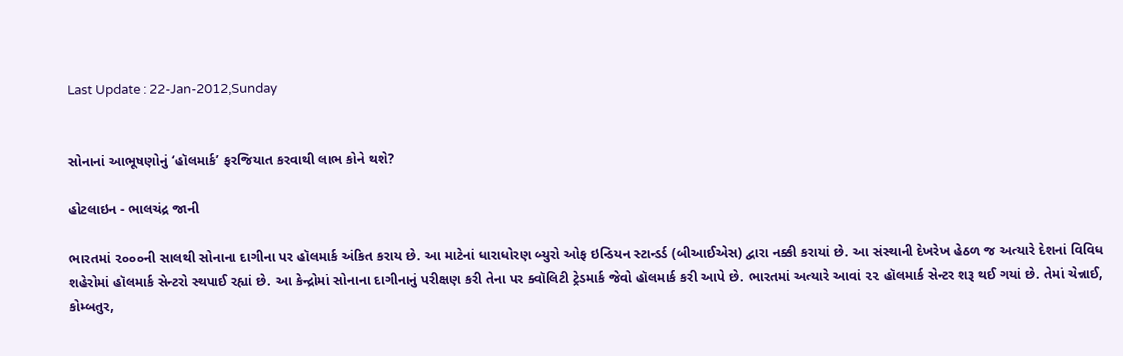Last Update : 22-Jan-2012,Sunday


સોનાનાં આભૂષણોનું ‘હૉલમાર્ક’ ફરજિયાત કરવાથી લાભ કોને થશે?

હોટલાઇન - ભાલચંદ્ર જાની

ભારતમાં ૨૦૦૦ની સાલથી સોનાના દાગીના પર હૉલમાર્ક અંકિત કરાય છે. આ માટેનાં ધારાધોરણ બ્યુરો ઓફ ઇન્ડિયન સ્ટાન્ડર્ડ (બીઆઈએસ) દ્વારા નક્કી કરાયાં છે. આ સંસ્થાની દેખરેખ હેઠળ જ અત્યારે દેશનાં વિવિધ શહેરોમાં હૉલમાર્ક સેન્ટરો સ્થપાઈ રહ્યાં છે. આ કેન્દ્રોમાં સોનાના દાગીનાનું પરીક્ષણ કરી તેના પર ક્વૉલિટી ટ્રેડમાર્ક જેવો હૉલમાર્ક કરી આપે છે. ભારતમાં અત્યારે આવાં ૨૨ હૉલમાર્ક સેન્ટર શરૂ થઈ ગયાં છે. તેમાં ચેન્નાઈ, કોમ્બતુર,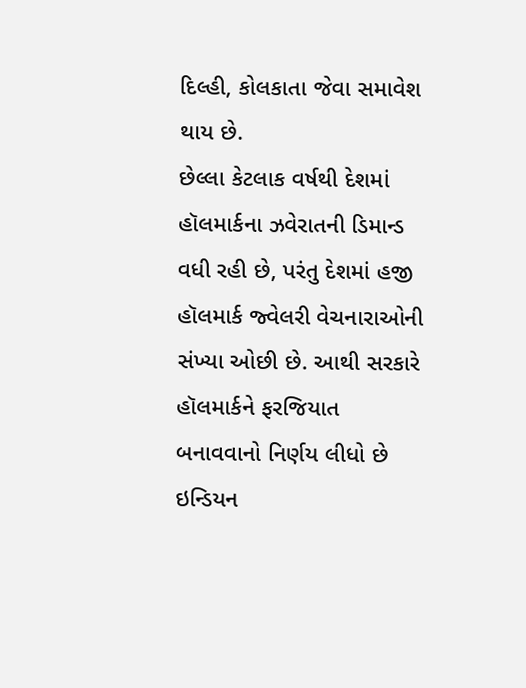દિલ્હી, કોલકાતા જેવા સમાવેશ થાય છે.
છેલ્લા કેટલાક વર્ષથી દેશમાં હૉલમાર્કના ઝવેરાતની ડિમાન્ડ વધી રહી છે, પરંતુ દેશમાં હજી હૉલમાર્ક જ્વેલરી વેચનારાઓની સંખ્યા ઓછી છે. આથી સરકારે હૉલમાર્કને ફરજિયાત બનાવવાનો નિર્ણય લીધો છે ઇન્ડિયન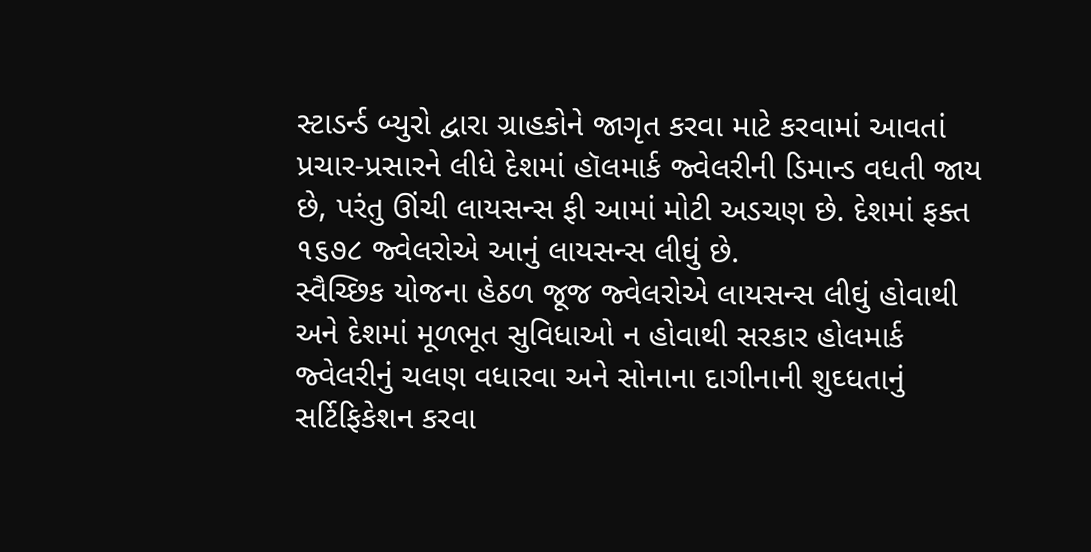સ્ટાડર્ન્ડ બ્યુરો દ્વારા ગ્રાહકોને જાગૃત કરવા માટે કરવામાં આવતાં પ્રચાર-પ્રસારને લીધે દેશમાં હૉલમાર્ક જ્વેલરીની ડિમાન્ડ વધતી જાય છે, પરંતુ ઊંચી લાયસન્સ ફી આમાં મોટી અડચણ છે. દેશમાં ફક્ત ૧૬૭૮ જ્વેલરોએ આનું લાયસન્સ લીઘું છે.
સ્વૈચ્છિક યોજના હેઠળ જૂજ જ્વેલરોએ લાયસન્સ લીઘું હોવાથી અને દેશમાં મૂળભૂત સુવિધાઓ ન હોવાથી સરકાર હોલમાર્ક જ્વેલરીનું ચલણ વધારવા અને સોનાના દાગીનાની શુઘ્ધતાનું સર્ટિફિકેશન કરવા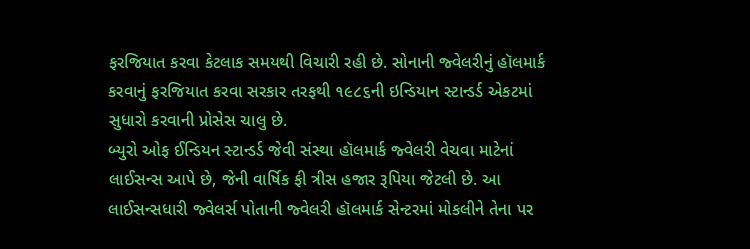ફરજિયાત કરવા કેટલાક સમયથી વિચારી રહી છે. સોનાની જ્વેલરીનું હૉલમાર્ક કરવાનું ફરજિયાત કરવા સરકાર તરફથી ૧૯૮૬ની ઇન્ડિયાન સ્ટાન્ડર્ડ એકટમાં સુધારો કરવાની પ્રોસેસ ચાલુ છે.
બ્યુરો ઓફ ઈન્ડિયન સ્ટાન્ડર્ડ જેવી સંસ્થા હૉલમાર્ક જ્વેલરી વેચવા માટેનાં લાઈસન્સ આપે છે, જેની વાર્ષિક ફી ત્રીસ હજાર રૂપિયા જેટલી છે. આ લાઈસન્સધારી જ્વેલર્સ પોતાની જ્વેલરી હૉલમાર્ક સેન્ટરમાં મોકલીને તેના પર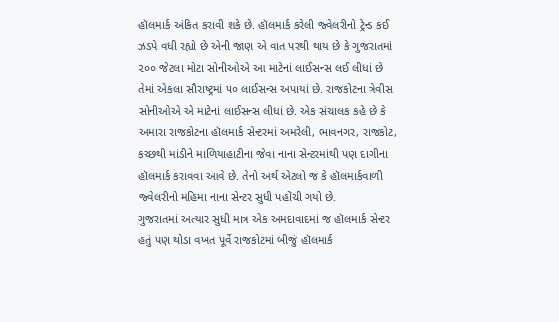હૉલમાર્ક અંકિત કરાવી શકે છે. હૉલમાર્ક કરેલી જ્વેલરીનો ટ્રેન્ડ કઈ ઝડપે વધી રહ્યો છે એની જાણ એ વાત પરથી થાય છે કે ગુજરાતમાં ૨૦૦ જેટલા મોટા સોનીઓએ આ માટેનાં લાઈસન્સ લઈ લીધાં છે તેમાં એકલા સૌરાષ્ટ્રમાં ૫૦ લાઈસન્સ અપાયાં છે. રાજકોટના ત્રેવીસ સોનીઓએ એ માટેનાં લાઈસન્સ લીધાં છે. એક સંચાલક કહે છે કે અમારા રાજકોટના હૉલમાર્ક સેન્ટરમાં અમરેલી, ભાવનગર, રાજકોટ, કચ્છથી માંડીને માળિયાહાટીના જેવા નાના સેન્ટરમાંથી પણ દાગીના હૉલમાર્ક કરાવવા આવે છે. તેનો અર્થ એટલો જ કે હૉલમાર્કવાળી જ્વેલરીનો મહિમા નાના સેન્ટર સુધી પહોંચી ગયો છે.
ગુજરાતમાં અત્યાર સુધી માત્ર એક અમદાવાદમાં જ હૉલમાર્ક સેન્ટર હતું પણ થોડા વખત પૂર્વે રાજકોટમાં બીજું હૉલમાર્ક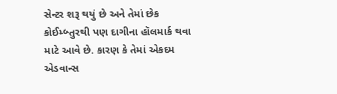સેન્ટર શરૂ થયું છે અને તેમાં છેક કોઈમ્બ્તુરથી પણ દાગીના હૉલમાર્ક થવા માટે આવે છે. કારણ કે તેમાં એકદમ એડવાન્સ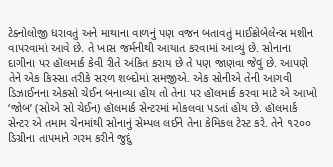ટેક્નોલોજી ધરાવતું અને માથાના વાળનું પણ વજન બતાવતું માઈક્રોબેલેન્સ મશીન વાપરવામાં આવે છે. તે ખાસ જર્મનીથી આયાત કરવામાં આવ્યું છે. સોનાના દાગીના પર હૉલમાર્ક કેવી રીતે અંકિત કરાય છે તે પણ જાણવા જેવું છે. આપણે તેને એક કિસ્સા તરીકે સરળ શબ્દોમાં સમજીએ. એક સોનીએ તેની આગવી ડિઝાઈનના એકસો ચેઈન બનાવ્યા હોય તો તેના પર હૉલમાર્ક કરવા માટે એ આખો ‘જોબ’ (સોએ સો ચેઈન) હૉલમાર્ક સેન્ટરમાં મોકલવા પડતાં હોય છે. હૉલમાર્ક સેન્ટર એ તમામ ચેનમાંથી સોનાનું સેમ્પલ લઈને તેના કેમિકલ ટેસ્ટ કરે. તેને ૧૨૦૦ ડિગ્રીના તાપમાને ગરમ કરીને જુદું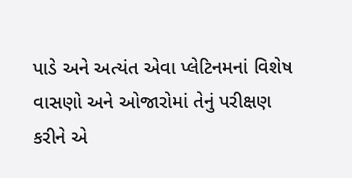પાડે અને અત્યંત એવા પ્લેટિનમનાં વિશેષ વાસણો અને ઓજારોમાં તેનું પરીક્ષણ કરીને એ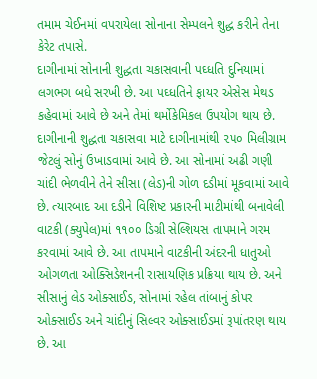તમામ ચેઈનમાં વપરાયેલા સોનાના સેમ્પલને શુદ્ધ કરીને તેના કેરેટ તપાસે.
દાગીનામાં સોનાની શુદ્ધતા ચકાસવાની પઘ્ધતિ દુનિયામાં લગભગ બધે સરખી છે. આ પઘ્ધતિને ફાયર એસેસ મેથડ કહેવામાં આવે છે અને તેમાં થર્મોકેમિકલ ઉપયોગ થાય છે. દાગીનાની શુદ્ધતા ચકાસવા માટે દાગીનામાંથી ૨૫૦ મિલીગ્રામ જેટલું સોનું ઉખાડવામાં આવે છે. આ સોનામાં અઢી ગણી ચાંદી ભેળવીને તેને સીસા (લેડ)ની ગોળ દડીમાં મૂકવામાં આવે છે. ત્યારબાદ આ દડીને વિશિષ્ટ પ્રકારની માટીમાંથી બનાવેલી વાટકી (ક્યુપેલ)માં ૧૧૦૦ ડિગ્રી સેલ્શિયસ તાપમાને ગરમ કરવામાં આવે છે. આ તાપમાને વાટકીની અંદરની ધાતુઓ ઓગળતા ઓક્સિડેશનની રાસાયણિક પ્રક્રિયા થાય છે. અને સીસાનું લેડ ઓક્સાઈડ, સોનામાં રહેલ તાંબાનું કોપર ઓક્સાઈડ અને ચાંદીનું સિલ્વર ઓક્સાઈડમાં રૂપાંતરણ થાય છે. આ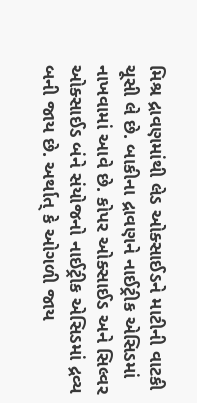મિશ્ર દ્રાવણમાંથી લેડ ઓક્સાઈડને માટીની વાટકી ચૂસી લે છે. બાકીના દ્રાવણને નાઈટ્રીક એસિડમાં નાખવામાં આવે છે. કોપર ઓક્સાઈડ અને સિલ્વર ઓક્સાઈડ બંને સંયોજનો નાઈટ્રીક એસિડમાં દ્રવ્ય બની જાય છે. અર્થાત્‌ કે ઓગળી જાય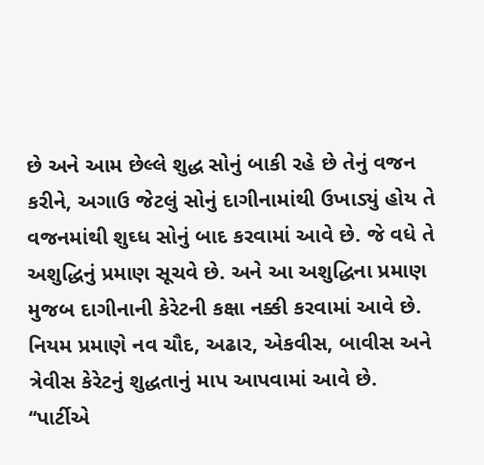છે અને આમ છેલ્લે શુદ્ધ સોનું બાકી રહે છે તેનું વજન કરીને, અગાઉ જેટલું સોનું દાગીનામાંથી ઉખાડ્યું હોય તે વજનમાંથી શુઘ્ધ સોનું બાદ કરવામાં આવે છે. જે વધે તે અશુદ્ધિનું પ્રમાણ સૂચવે છે. અને આ અશુદ્ધિના પ્રમાણ મુજબ દાગીનાની કેરેટની કક્ષા નક્કી કરવામાં આવે છે. નિયમ પ્રમાણે નવ ચૌદ, અઢાર, એકવીસ, બાવીસ અને ત્રેવીસ કેરેટનું શુદ્ધતાનું માપ આપવામાં આવે છે.
‘‘પાર્ટીએ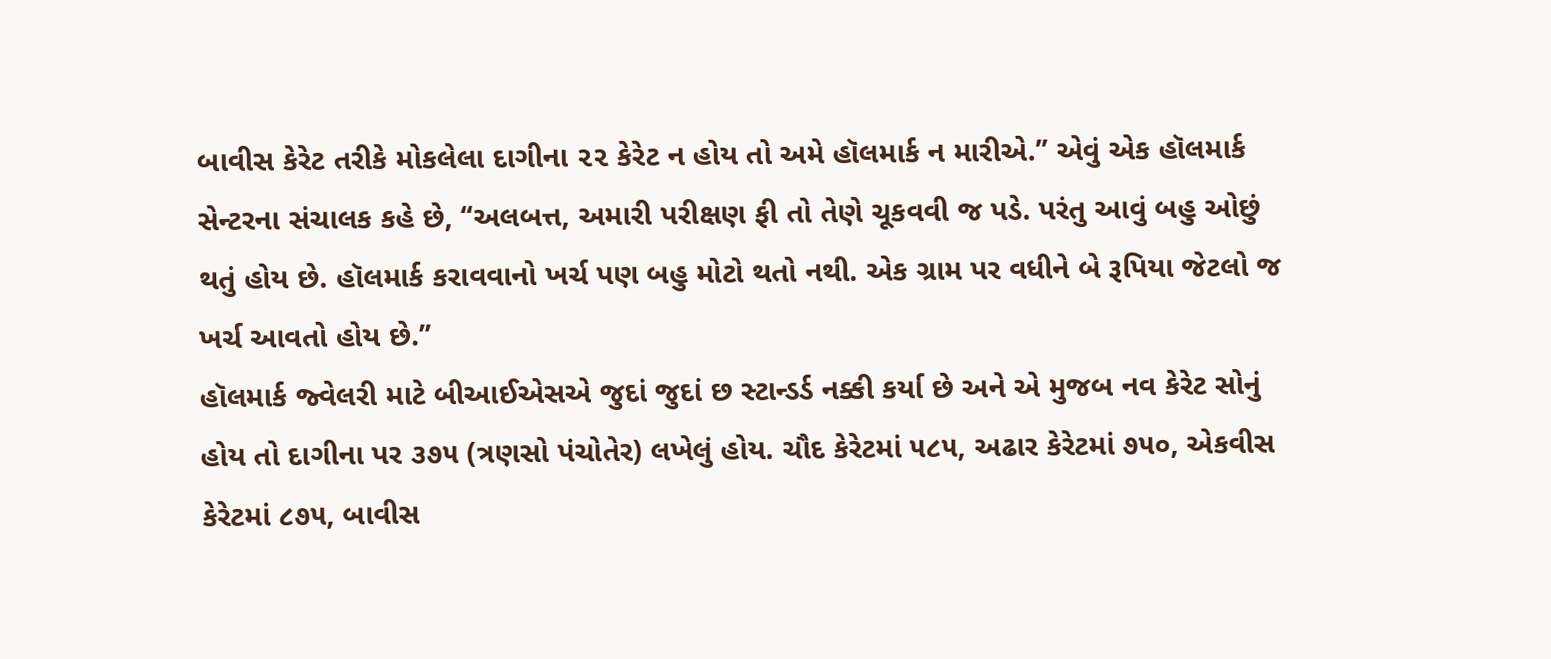બાવીસ કેરેટ તરીકે મોકલેલા દાગીના ૨૨ કેરેટ ન હોય તો અમે હૉલમાર્ક ન મારીએ.’’ એવું એક હૉલમાર્ક સેન્ટરના સંચાલક કહે છે, ‘‘અલબત્ત, અમારી પરીક્ષણ ફી તો તેણે ચૂકવવી જ પડે. પરંતુ આવું બહુ ઓછું થતું હોય છે. હૉલમાર્ક કરાવવાનો ખર્ચ પણ બહુ મોટો થતો નથી. એક ગ્રામ પર વધીને બે રૂપિયા જેટલો જ ખર્ચ આવતો હોય છે.’’
હૉલમાર્ક જ્વેલરી માટે બીઆઈએસએ જુદાં જુદાં છ સ્ટાન્ડર્ડ નક્કી કર્યા છે અને એ મુજબ નવ કેરેટ સોનું હોય તો દાગીના પર ૩૭૫ (ત્રણસો પંચોતેર) લખેલું હોય. ચૌદ કેરેટમાં ૫૮૫, અઢાર કેરેટમાં ૭૫૦, એકવીસ કેરેટમાં ૮૭૫, બાવીસ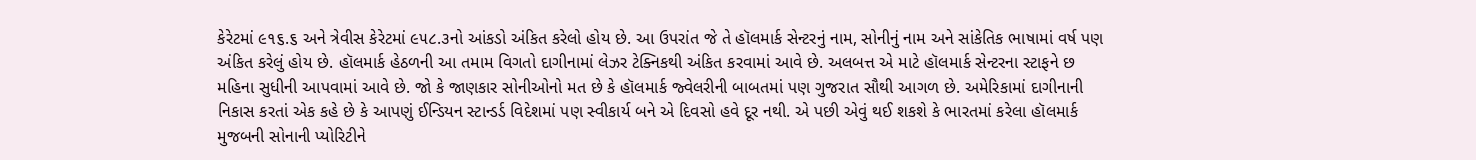કેરેટમાં ૯૧૬.૬ અને ત્રેવીસ કેરેટમાં ૯૫૮.૩નો આંકડો અંકિત કરેલો હોય છે. આ ઉપરાંત જે તે હૉલમાર્ક સેન્ટરનું નામ, સોનીનું નામ અને સાંકેતિક ભાષામાં વર્ષ પણ અંકિત કરેલું હોય છે. હૉલમાર્ક હેઠળની આ તમામ વિગતો દાગીનામાં લેઝર ટેક્નિકથી અંકિત કરવામાં આવે છે. અલબત્ત એ માટે હૉલમાર્ક સેન્ટરના સ્ટાફને છ મહિના સુધીની આપવામાં આવે છે. જો કે જાણકાર સોનીઓનો મત છે કે હૉલમાર્ક જ્વેલરીની બાબતમાં પણ ગુજરાત સૌથી આગળ છે. અમેરિકામાં દાગીનાની નિકાસ કરતાં એક કહે છે કે આપણું ઈન્ડિયન સ્ટાન્ડર્ડ વિદેશમાં પણ સ્વીકાર્ય બને એ દિવસો હવે દૂર નથી. એ પછી એવું થઈ શકશે કે ભારતમાં કરેલા હૉલમાર્ક મુજબની સોનાની પ્યોરિટીને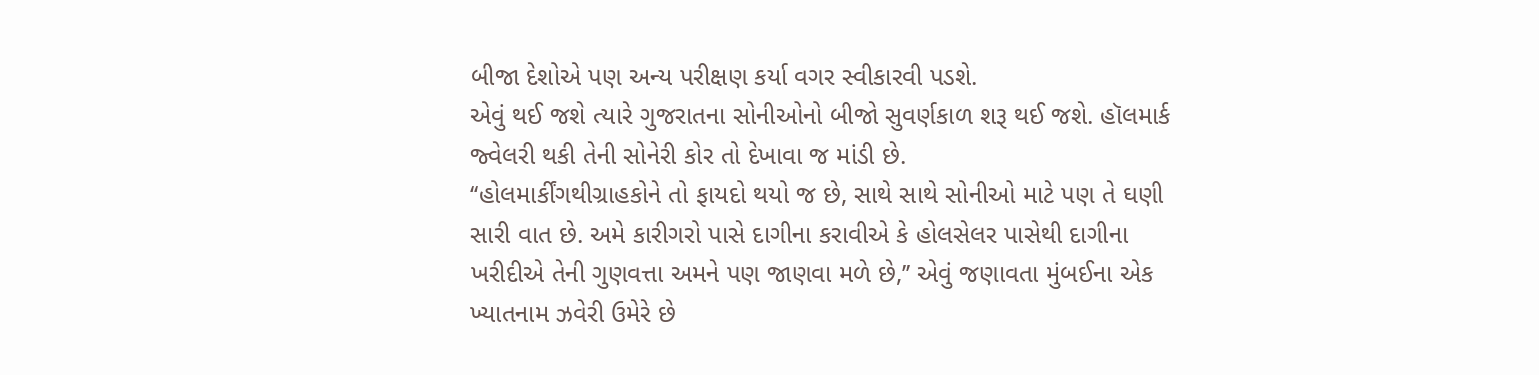બીજા દેશોએ પણ અન્ય પરીક્ષણ કર્યા વગર સ્વીકારવી પડશે.
એવું થઈ જશે ત્યારે ગુજરાતના સોનીઓનો બીજો સુવર્ણકાળ શરૂ થઈ જશે. હૉલમાર્ક જ્વેલરી થકી તેની સોનેરી કોર તો દેખાવા જ માંડી છે.
‘‘હોલમાર્કીંગથીગ્રાહકોને તો ફાયદો થયો જ છે, સાથે સાથે સોનીઓ માટે પણ તે ઘણી સારી વાત છે. અમે કારીગરો પાસે દાગીના કરાવીએ કે હોલસેલર પાસેથી દાગીના ખરીદીએ તેની ગુણવત્તા અમને પણ જાણવા મળે છે,’’ એવું જણાવતા મુંબઈના એક ખ્યાતનામ ઝવેરી ઉમેરે છે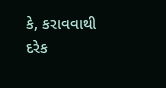કે, કરાવવાથી દરેક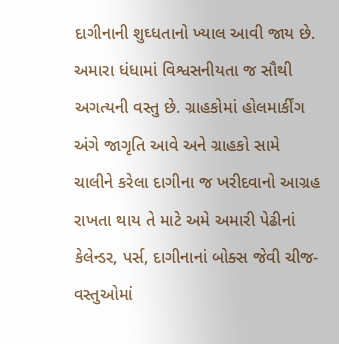દાગીનાની શુઘ્ધતાનો ખ્યાલ આવી જાય છે. અમારા ધંધામાં વિશ્વસનીયતા જ સૌથી અગત્યની વસ્તુ છે. ગ્રાહકોમાં હોલમાર્કીંગ અંગે જાગૃતિ આવે અને ગ્રાહકો સામે ચાલીને કરેલા દાગીના જ ખરીદવાનો આગ્રહ રાખતા થાય તે માટે અમે અમારી પેઢીનાં કેલેન્ડર, પર્સ, દાગીનાનાં બોક્સ જેવી ચીજ-વસ્તુઓમાં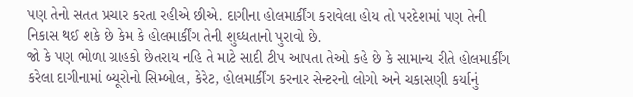પણ તેનો સતત પ્રચાર કરતા રહીએ છીએ. દાગીના હોલમાર્કીંગ કરાવેલા હોય તો પરદેશમાં પણ તેની નિકાસ થઈ શકે છે કેમ કે હોલમાર્કીંગ તેની શુઘ્ધતાનો પુરાવો છે.
જો કે પણ ભોળા ગ્રાહકો છેતરાય નહિ તે માટે સાદી ટીપ આપતા તેઓ કહે છે કે સામાન્ય રીતે હોલમાર્કીંગ કરેલા દાગીનામાં બ્યૂરોનો સિમ્બોલ, કેરેટ, હોલમાર્કીંગ કરનાર સેન્ટરનો લોગો અને ચકાસણી કર્યાનું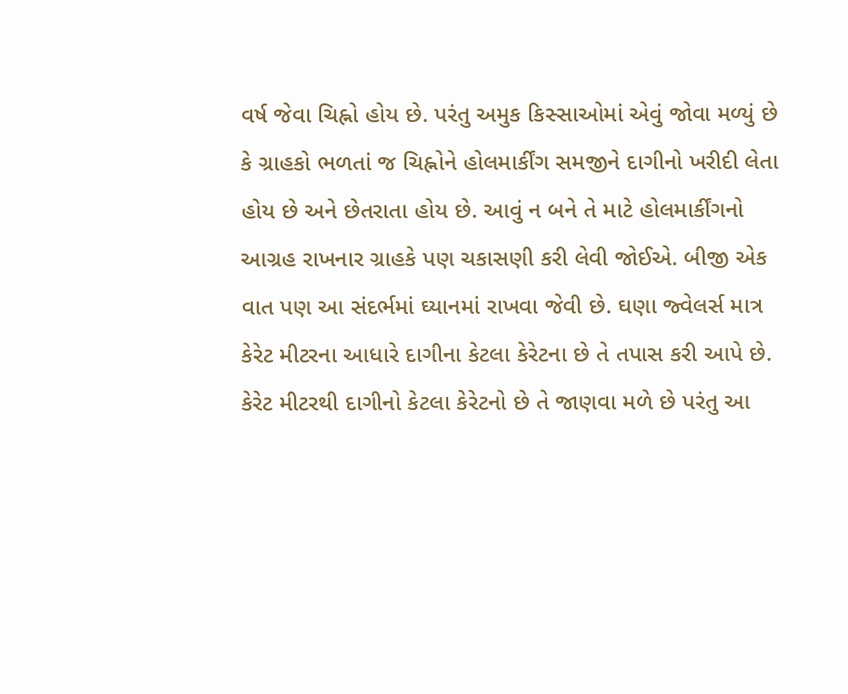વર્ષ જેવા ચિહ્નો હોય છે. પરંતુ અમુક કિસ્સાઓમાં એવું જોવા મળ્યું છે કે ગ્રાહકો ભળતાં જ ચિહ્નોને હોલમાર્કીંગ સમજીને દાગીનો ખરીદી લેતા હોય છે અને છેતરાતા હોય છે. આવું ન બને તે માટે હોલમાર્કીંગનો આગ્રહ રાખનાર ગ્રાહકે પણ ચકાસણી કરી લેવી જોઈએ. બીજી એક વાત પણ આ સંદર્ભમાં ઘ્યાનમાં રાખવા જેવી છે. ઘણા જ્વેલર્સ માત્ર કેરેટ મીટરના આધારે દાગીના કેટલા કેરેટના છે તે તપાસ કરી આપે છે. કેરેટ મીટરથી દાગીનો કેટલા કેરેટનો છે તે જાણવા મળે છે પરંતુ આ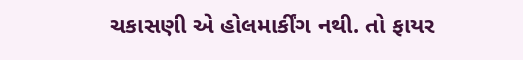ચકાસણી એ હોલમાર્કીંગ નથી. તો ફાયર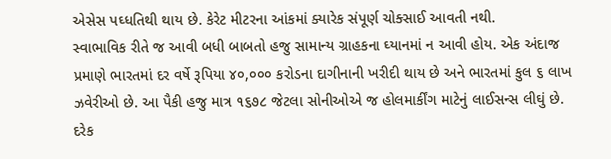એસેસ પઘ્ધતિથી થાય છે. કેરેટ મીટરના આંકમાં ક્યારેક સંપૂર્ણ ચોક્સાઈ આવતી નથી.
સ્વાભાવિક રીતે જ આવી બધી બાબતો હજુ સામાન્ય ગ્રાહકના ઘ્યાનમાં ન આવી હોય. એક અંદાજ પ્રમાણે ભારતમાં દર વર્ષે રૂપિયા ૪૦,૦૦૦ કરોડના દાગીનાની ખરીદી થાય છે અને ભારતમાં કુલ ૬ લાખ ઝવેરીઓ છે. આ પૈકી હજુ માત્ર ૧૬૭૮ જેટલા સોનીઓએ જ હોલમાર્કીંગ માટેનું લાઈસન્સ લીઘું છે.
દરેક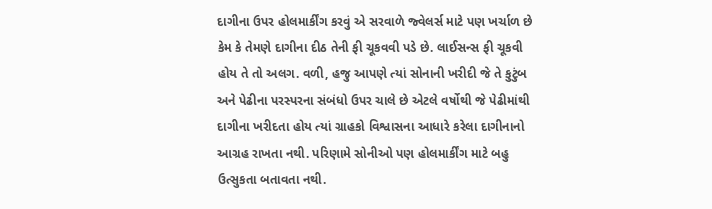દાગીના ઉપર હોલમાર્કીંગ કરવું એ સરવાળે જ્વેલર્સ માટે પણ ખર્ચાળ છે કેમ કે તેમણે દાગીના દીઠ તેની ફી ચૂકવવી પડે છે. લાઈસન્સ ફી ચૂકવી હોય તે તો અલગ. વળી, હજુ આપણે ત્યાં સોનાની ખરીદી જે તે કુટુંબ અને પેઢીના પરસ્પરના સંબંધો ઉપર ચાલે છે એટલે વર્ષોથી જે પેઢીમાંથી દાગીના ખરીદતા હોય ત્યાં ગ્રાહકો વિશ્વાસના આધારે કરેલા દાગીનાનો આગ્રહ રાખતા નથી. પરિણામે સોનીઓ પણ હોલમાર્કીંગ માટે બહુ ઉત્સુકતા બતાવતા નથી.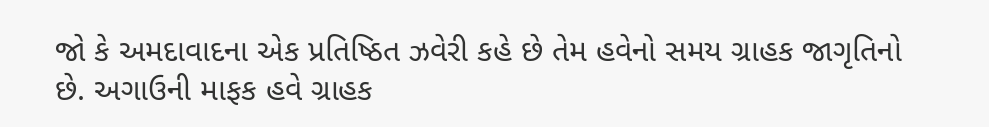જો કે અમદાવાદના એક પ્રતિષ્ઠિત ઝવેરી કહે છે તેમ હવેનો સમય ગ્રાહક જાગૃતિનો છે. અગાઉની માફક હવે ગ્રાહક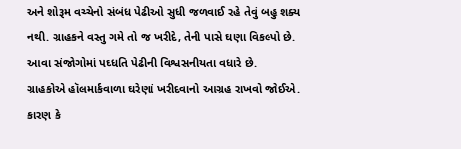અને શોરૂમ વચ્ચેનો સંબંધ પેઢીઓ સુધી જળવાઈ રહે તેવું બહુ શક્ય નથી. ગ્રાહકને વસ્તુ ગમે તો જ ખરીદે, તેની પાસે ઘણા વિકલ્પો છે. આવા સંજોગોમાં પઘ્ધતિ પેઢીની વિશ્વસનીયતા વધારે છે.
ગ્રાહકોએ હૉલમાર્કવાળા ઘરેણાં ખરીદવાનો આગ્રહ રાખવો જોઈએ. કારણ કે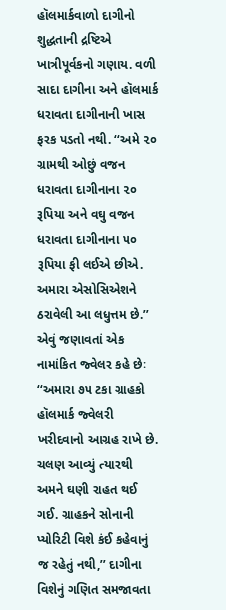હૉલમાર્કવાળો દાગીનો શુદ્ધતાની દ્રષ્ટિએ ખાત્રીપૂર્વકનો ગણાય. વળી સાદા દાગીના અને હૉલમાર્ક ધરાવતા દાગીનાની ખાસ ફરક પડતો નથી. ‘‘અમે ૨૦ ગ્રામથી ઓછું વજન ધરાવતા દાગીનાના ૨૦ રૂપિયા અને વઘુ વજન ધરાવતા દાગીનાના ૫૦ રૂપિયા ફી લઈએ છીએ. અમારા એસોસિએશને ઠરાવેલી આ લધુત્તમ છે.’’ એવું જણાવતાં એક નામાંકિત જ્વેલર કહે છેઃ ‘‘અમારા ૭૫ ટકા ગ્રાહકો હૉલમાર્ક જ્વેલરી ખરીદવાનો આગ્રહ રાખે છે. ચલણ આવ્યું ત્યારથી અમને ઘણી રાહત થઈ ગઈ. ગ્રાહકને સોનાની પ્યોરિટી વિશે કંઈ કહેવાનું જ રહેતું નથી,’’ દાગીના વિશેનું ગણિત સમજાવતા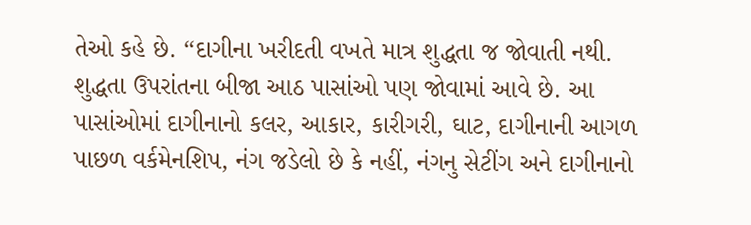તેઓ કહે છે. ‘‘દાગીના ખરીદતી વખતે માત્ર શુદ્ધતા જ જોવાતી નથી. શુદ્ધતા ઉપરાંતના બીજા આઠ પાસાંઓ પણ જોવામાં આવે છે. આ પાસાંઓમાં દાગીનાનો કલર, આકાર, કારીગરી, ઘાટ, દાગીનાની આગળ પાછળ વર્કમેનશિપ, નંગ જડેલો છે કે નહીં, નંગનુ સેટીંગ અને દાગીનાનો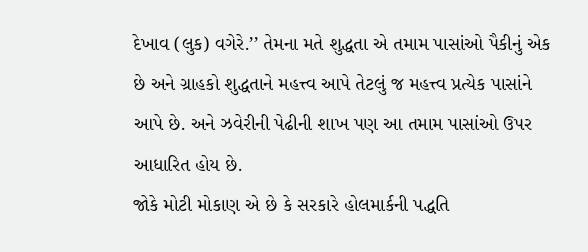દેખાવ (લુક) વગેરે.’’ તેમના મતે શુદ્ધતા એ તમામ પાસાંઓ પૈકીનું એક છે અને ગ્રાહકો શુદ્ધતાને મહત્ત્વ આપે તેટલું જ મહત્ત્વ પ્રત્યેક પાસાંને આપે છે. અને ઝવેરીની પેઢીની શાખ પણ આ તમામ પાસાંઓ ઉપર આધારિત હોય છે.
જોકે મોટી મોકાણ એ છે કે સરકારે હોલમાર્કની પદ્ધતિ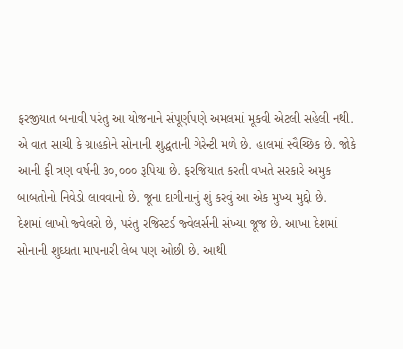ફરજીયાત બનાવી પરંતુ આ યોજનાને સંપૂર્ણપણે અમલમાં મૂકવી એટલી સહેલી નથી. એ વાત સાચી કે ગ્રાહકોને સોનાની શુદ્ધતાની ગેરેન્ટી મળે છે. હાલમાં સ્વૈચ્છિક છે. જોકે આની ફી ત્રણ વર્ષની ૩૦,૦૦૦ રૂપિયા છે. ફરજિયાત કરતી વખતે સરકારે અમુક બાબતોનો નિવેડો લાવવાનો છે. જૂના દાગીનાનું શું કરવું આ એક મુખ્ય મુદ્દો છે.
દેશમાં લાખો જ્વેલરો છે, પરંતુ રજિસ્ટર્ડ જ્વેલર્સની સંખ્યા જૂજ છે. આખા દેશમાં સોનાની શુઘ્ધતા માપનારી લેબ પણ ઓછી છે. આથી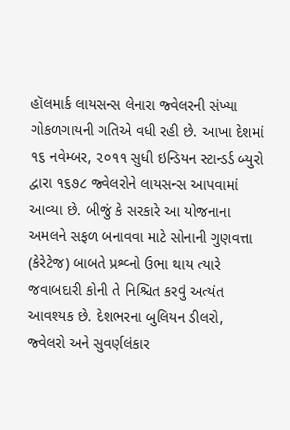હૉલમાર્ક લાયસન્સ લેનારા જ્વેલરની સંખ્યા ગોકળગાયની ગતિએ વધી રહી છે. આખા દેશમાં ૧૬ નવેમ્બર, ૨૦૧૧ સુધી ઇન્ડિયન સ્ટાન્ડર્ડ બ્યુરો દ્વારા ૧૬૭૮ જ્વેલરોને લાયસન્સ આપવામાં આવ્યા છે. બીજું કે સરકારે આ યોજનાના અમલને સફળ બનાવવા માટે સોનાની ગુણવત્તા (કેરેટેજ) બાબતે પ્રશ્વ્નો ઉભા થાય ત્યારે જવાબદારી કોની તે નિશ્ચિત કરવું અત્યંત આવશ્યક છે. દેશભરના બુલિયન ડીલરો, જ્વેલરો અને સુવર્ણલંકાર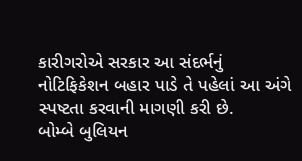કારીગરોએ સરકાર આ સંદર્ભનું નોટિફિકેશન બહાર પાડે તે પહેલાં આ અંગે સ્પષ્ટતા કરવાની માગણી કરી છે.
બોમ્બે બુલિયન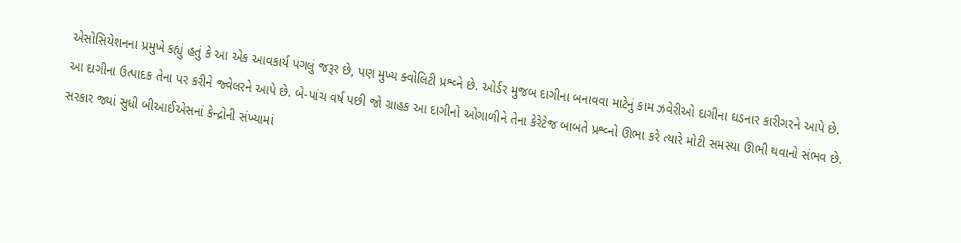એસોસિયેશનના પ્રમુખે કહ્યું હતું કે આ એક આવકાર્ય પગલું જરૂર છે, પણ મુખ્ય ક્વોલિટી પ્રશ્વ્ને છે. ઓર્ડર મુજબ દાગીના બનાવવા માટેનું કામ ઝવેરીઓ દાગીના ઘડનાર કારીગરને આપે છે. આ દાગીના ઉત્પાદક તેના પર કરીને જ્વેલરને આપે છે. બે-પાંચ વર્ષ પછી જો ગ્રાહક આ દાગીનો ઓગાળીને તેના કેરેટેજ બાબતે પ્રશ્વ્નો ઊભા કરે ત્યારે મોટી સમસ્યા ઊભી થવાનો સંભવ છે. સરકાર જ્યાં સુધી બીઆઈએસનાં કેન્દ્રોની સંખ્યામાં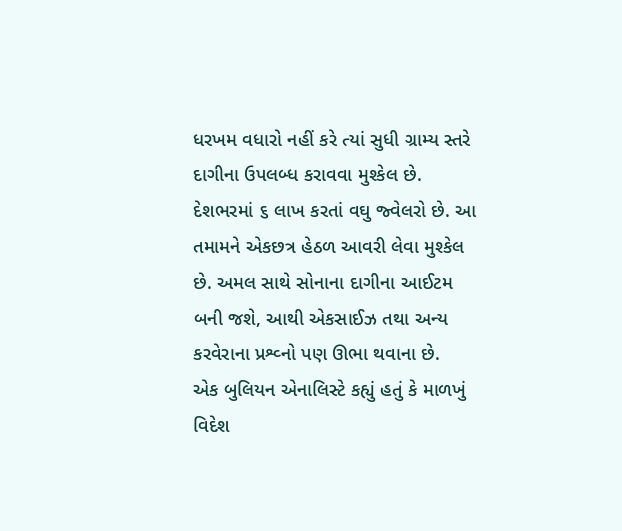ધરખમ વધારો નહીં કરે ત્યાં સુધી ગ્રામ્ય સ્તરે દાગીના ઉપલબ્ધ કરાવવા મુશ્કેલ છે. દેશભરમાં ૬ લાખ કરતાં વઘુ જ્વેલરો છે. આ તમામને એકછત્ર હેઠળ આવરી લેવા મુશ્કેલ છે. અમલ સાથે સોનાના દાગીના આઈટમ બની જશે, આથી એકસાઈઝ તથા અન્ય કરવેરાના પ્રશ્વ્નો પણ ઊભા થવાના છે.
એક બુલિયન એનાલિસ્ટે કહ્યું હતું કે માળખું વિદેશ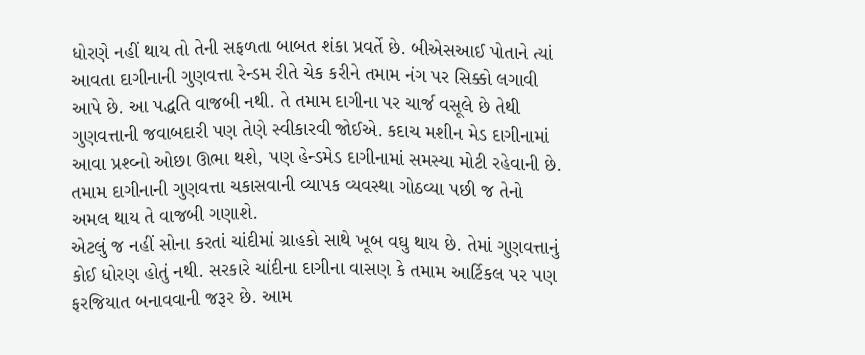ધોરણે નહીં થાય તો તેની સફળતા બાબત શંકા પ્રવર્તે છે. બીએસઆઈ પોતાને ત્યાં આવતા દાગીનાની ગુણવત્તા રેન્ડમ રીતે ચેક કરીને તમામ નંગ પર સિક્કો લગાવી આપે છે. આ પદ્ધતિ વાજબી નથી. તે તમામ દાગીના પર ચાર્જ વસૂલે છે તેથી ગુણવત્તાની જવાબદારી પણ તેણે સ્વીકારવી જોઈએ. કદાચ મશીન મેડ દાગીનામાં આવા પ્રશ્વ્નો ઓછા ઊભા થશે, પણ હેન્ડમેડ દાગીનામાં સમસ્યા મોટી રહેવાની છે. તમામ દાગીનાની ગુણવત્તા ચકાસવાની વ્યાપક વ્યવસ્થા ગોઠવ્યા પછી જ તેનો અમલ થાય તે વાજબી ગણાશે.
એટલું જ નહીં સોના કરતાં ચાંદીમાં ગ્રાહકો સાથે ખૂબ વઘુ થાય છે. તેમાં ગુણવત્તાનું કોઈ ધોરણ હોતું નથી. સરકારે ચાંદીના દાગીના વાસણ કે તમામ આર્ટિકલ પર પણ ફરજિયાત બનાવવાની જરૂર છે. આમ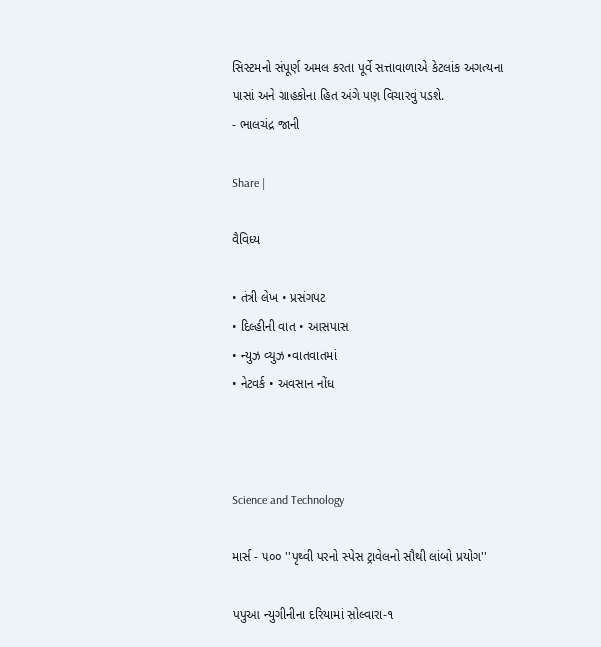સિસ્ટમનો સંપૂર્ણ અમલ કરતા પૂર્વે સત્તાવાળાએ કેટલાંક અગત્યના પાસાં અને ગ્રાહકોના હિત અંગે પણ વિચારવું પડશે.
- ભાલચંદ્ર જાની

Share |

વૈવિધ્ય

• તંત્રી લેખ • પ્રસંગપટ
• દિલ્હીની વાત • આસપાસ
• ન્યુઝ વ્યુઝ •વાતવાતમાં
• નેટવર્ક • અવસાન નોંધ



Science and Technology

માર્સ - ૫૦૦ ''પૃથ્વી પરનો સ્પેસ ટ્રાવેલનો સૌથી લાંબો પ્રયોગ''

પપુઆ ન્યુગીનીના દરિયામાં સોલ્વારા-૧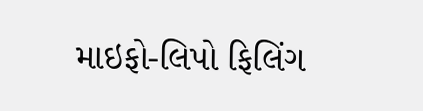માઇફો-લિપો ફિલિંગ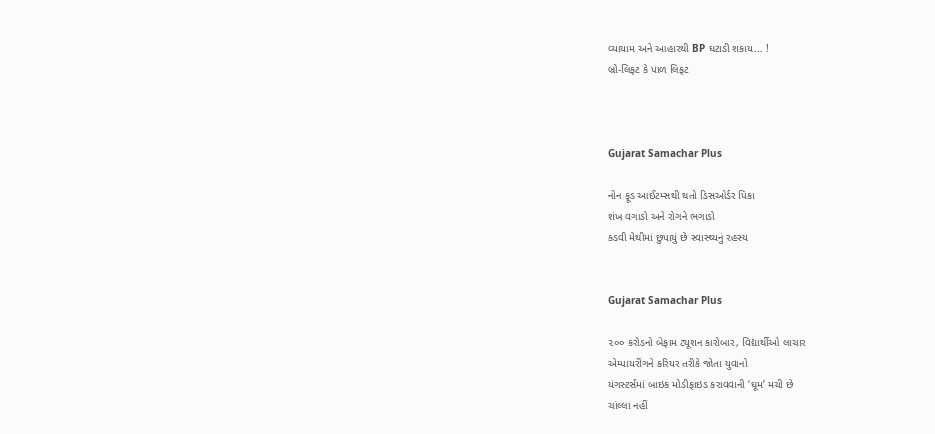વ્યાયામ અને આહારથી BP ઘટાડી શકાય... !
બ્રો-લિફટ કે પાળ લિફટ



Gujarat Samachar Plus

નોન ફૂડ આઈટમ્સથી થતો ડિસઓર્ડર પિકા
શંખ વગાડો અને રોગને ભગાડો
કડવી મેથીમાં છુપાયું છે સ્વાસ્થ્યનું રહસ્ય


Gujarat Samachar Plus

૨૦૦ કરોડનો બેફામ ટ્યૂશન કારોબાર, વિદ્યાર્થીઓ લાચાર
એમ્પાયરીંગને કરિયર તરીકે જોતા યુવાનો
યંગસ્ટર્સમાં બાઇક મોડીફાઇડ કરાવવાની ‘ઘૂમ’ મચી છે
ચાંલ્લા નહીં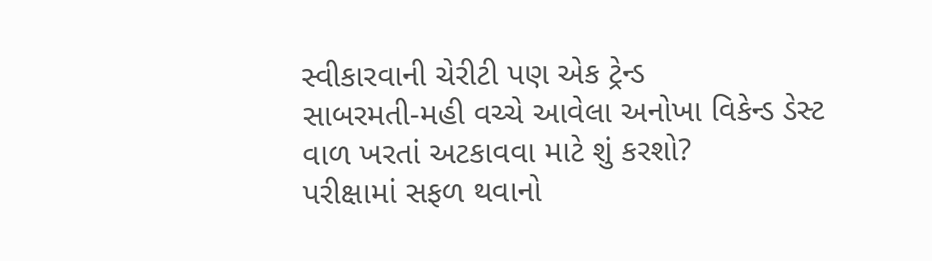સ્વીકારવાની ચેરીટી પણ એક ટ્રેન્ડ
સાબરમતી-મહી વચ્ચે આવેલા અનોખા વિકેન્ડ ડેસ્ટ
વાળ ખરતાં અટકાવવા માટે શું કરશો?
પરીક્ષામાં સફળ થવાનો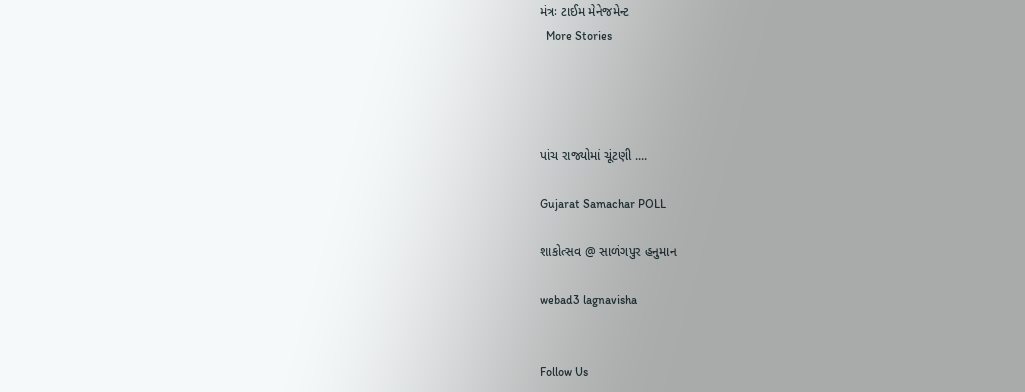મંત્રઃ ટાઈમ મેનેજમેન્ટ
  More Stories




પાંચ રાજ્યોમાં ચૂંટણી ....

Gujarat Samachar POLL

શાકોત્સવ @ સાળંગપુર હનુમાન

webad3 lagnavisha


Follow Us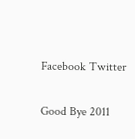Facebook Twitter


Good Bye 2011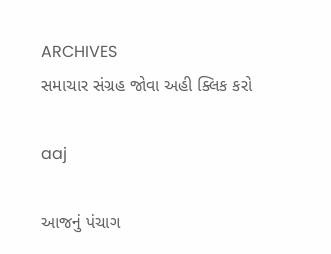ARCHIVES
સમાચાર સંગ્રહ જોવા અહી ક્લિક કરો

aaj

આજનું પંચાગ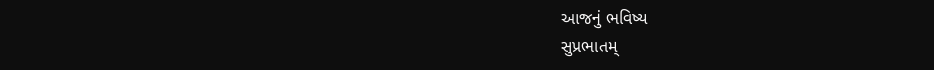આજનું ભવિષ્ય
સુપ્રભાતમ્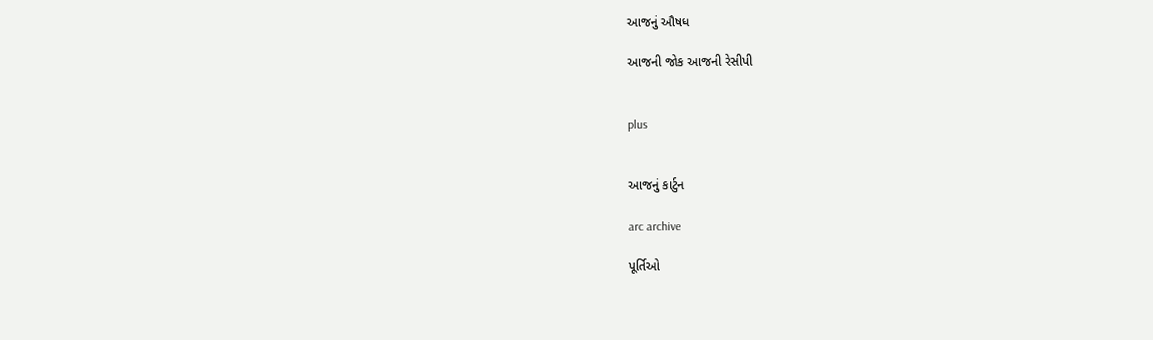આજનું ઔષધ

આજની જોક આજની રેસીપી


plus


આજનું કાર્ટુન

arc archive

પૂર્તિઓ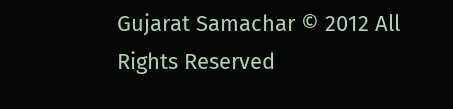Gujarat Samachar © 2012 All Rights Reserved